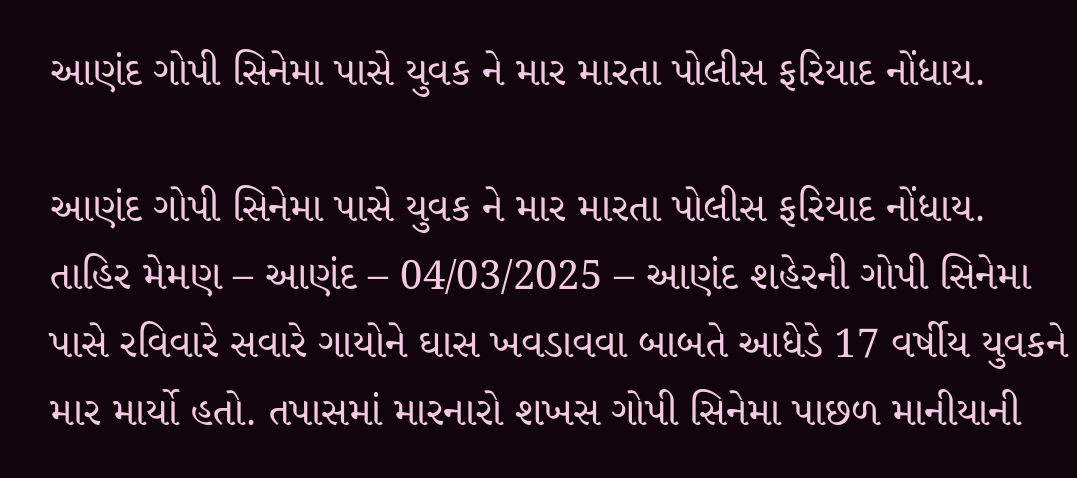આણંદ ગોપી સિનેમા પાસે યુવક ને માર મારતા પોલીસ ફરિયાદ નોંધાય.

આણંદ ગોપી સિનેમા પાસે યુવક ને માર મારતા પોલીસ ફરિયાદ નોંધાય.
તાહિર મેમણ – આણંદ – 04/03/2025 – આણંદ શહેરની ગોપી સિનેમા પાસે રવિવારે સવારે ગાયોને ઘાસ ખવડાવવા બાબતે આધેડે 17 વર્ષીય યુવકને માર માર્યો હતો. તપાસમાં મારનારો શખસ ગોપી સિનેમા પાછળ માનીયાની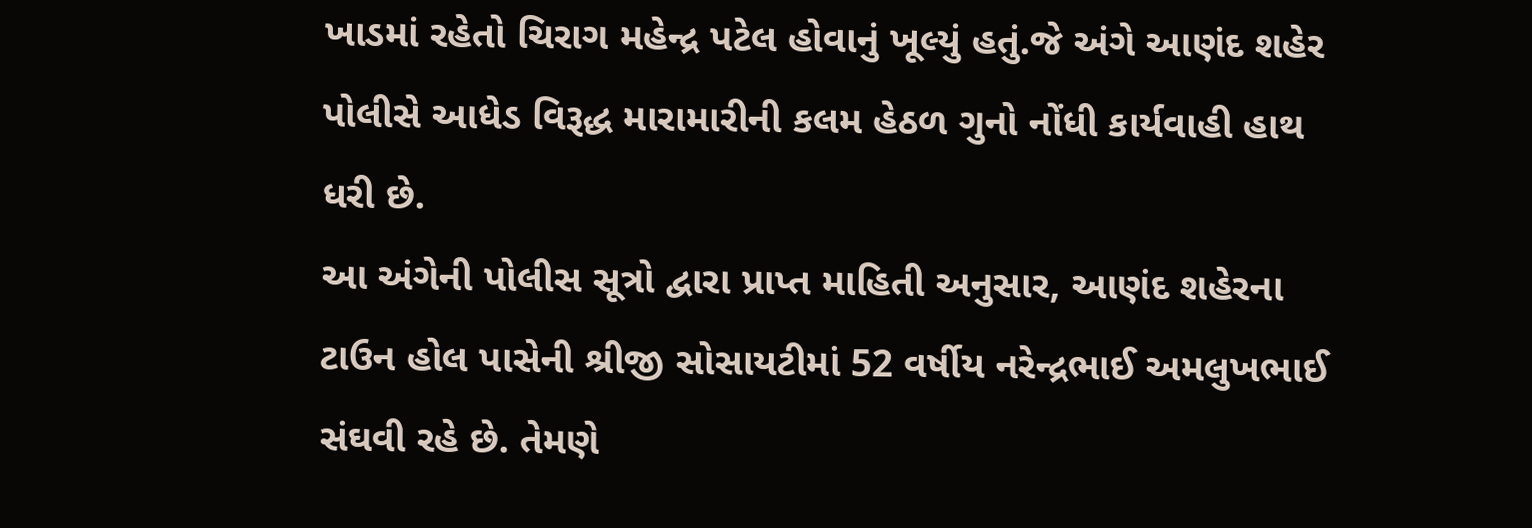ખાડમાં રહેતો ચિરાગ મહેન્દ્ર પટેલ હોવાનું ખૂલ્યું હતું.જે અંગે આણંદ શહેર પોલીસે આધેડ વિરૂદ્ધ મારામારીની કલમ હેઠળ ગુનો નોંધી કાર્યવાહી હાથ ધરી છે.
આ અંગેની પોલીસ સૂત્રો દ્વારા પ્રાપ્ત માહિતી અનુસાર, આણંદ શહેરના ટાઉન હોલ પાસેની શ્રીજી સોસાયટીમાં 52 વર્ષીય નરેન્દ્રભાઈ અમલુખભાઈ સંઘવી રહે છે. તેમણે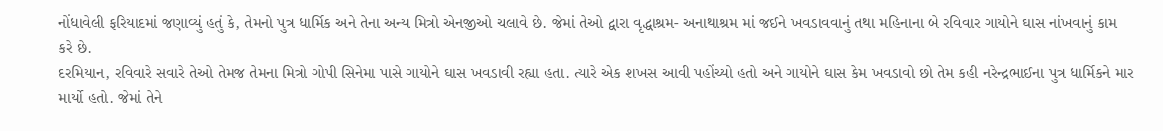નોંધાવેલી ફરિયાદમાં જણાવ્યું હતું કે, તેમનો પુત્ર ધાર્મિક અને તેના અન્ય મિત્રો એનજીઓ ચલાવે છે. જેમાં તેઓ દ્વારા વૃદ્ધાશ્રમ- અનાથાશ્રમ માં જઈને ખવડાવવાનું તથા મહિનાના બે રવિવાર ગાયોને ઘાસ નાંખવાનું કામ કરે છે.
દરમિયાન, રવિવારે સવારે તેઓ તેમજ તેમના મિત્રો ગોપી સિનેમા પાસે ગાયોને ઘાસ ખવડાવી રહ્યા હતા. ત્યારે એક શખસ આવી પહોંચ્યો હતો અને ગાયોને ઘાસ કેમ ખવડાવો છો તેમ કહી નરેન્દ્રભાઈના પુત્ર ધાર્મિકને માર માર્યો હતો. જેમાં તેને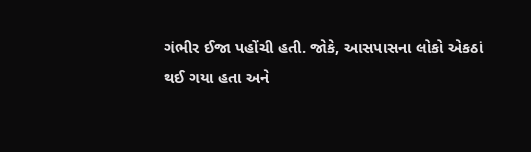ગંભીર ઈજા પહોંચી હતી. જોકે, આસપાસના લોકો એકઠાં થઈ ગયા હતા અને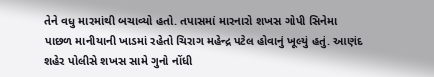તેને વધુ મારમાંથી બચાવ્યો હતો. તપાસમાં મારનારો શખસ ગોપી સિનેમા પાછળ માનીયાની ખાડમાં રહેતો ચિરાગ મહેન્દ્ર પટેલ હોવાનું ખૂલ્યું હતું. આણંદ શહેર પોલીસે શખસ સામે ગુનો નોંધી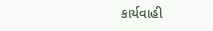કાર્યવાહી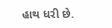હાથ ધરી છે.